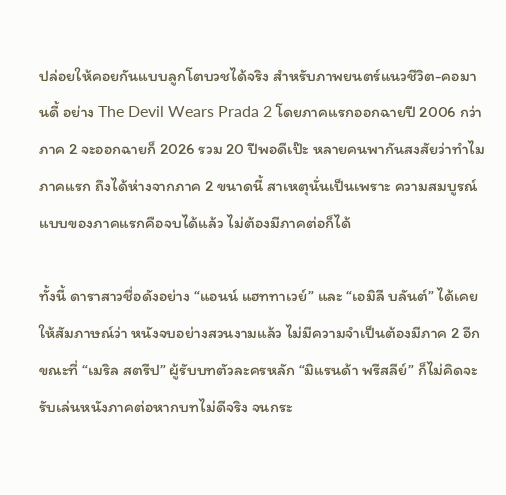ปล่อยให้คอยกันแบบลูกโตบวชได้จริง สำหรับภาพยนตร์แนวชีวิต-คอมานดี้ อย่าง The Devil Wears Prada 2 โดยภาคแรกออกฉายปี 2006 กว่าภาค 2 จะออกฉายก็ 2026 รวม 20 ปีพอดีเป๊ะ หลายคนพากันสงสัยว่าทำไมภาคแรก ถึงได้ห่างจากภาค 2 ขนาดนี้ สาเหตุนั่นเป็นเพราะ ความสมบูรณ์แบบของภาคแรกคือจบได้แล้ว ไม่ต้องมีภาคต่อก็ได้

ทั้งนี้ ดาราสาวชื่อดังอย่าง “แอนน์ แฮททาเวย์” และ “เอมิลี บลันต์” ได้เคยให้สัมภาษณ์ว่า หนังจบอย่างสวนงามแล้ว ไม่มีความจำเป็นต้องมีภาค 2 อีก ขณะที่ “เมริล สตรีป” ผู้รับบทตัวละครหลัก “มิแรนด้า พรีสลีย์” ก็ไม่คิดจะรับเล่นหนังภาคต่อหากบทไม่ดีจริง จนกระ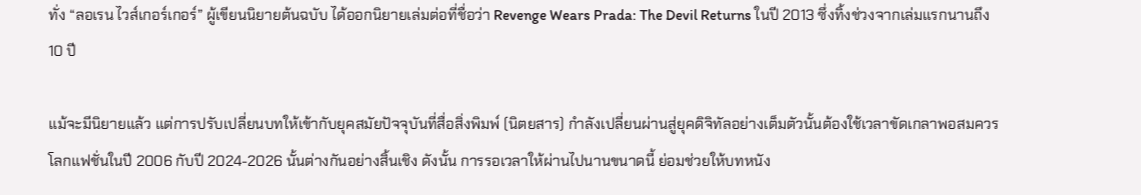ทั่ง “ลอเรน ไวส์เกอร์เกอร์” ผู้เขียนนิยายต้นฉบับ ได้ออกนิยายเล่มต่อที่ชื่อว่า Revenge Wears Prada: The Devil Returns ในปี 2013 ซึ่งทิ้งช่วงจากเล่มแรกนานถึง 10 ปี

แม้จะมีนิยายแล้ว แต่การปรับเปลี่ยนบทให้เข้ากับยุคสมัยปัจจุบันที่สื่อสิ่งพิมพ์ (นิตยสาร) กำลังเปลี่ยนผ่านสู่ยุคดิจิทัลอย่างเต็มตัวนั้นต้องใช้เวลาขัดเกลาพอสมควร โลกแฟชั่นในปี 2006 กับปี 2024-2026 นั้นต่างกันอย่างสิ้นเชิง ดังนั้น การรอเวลาให้ผ่านไปนานขนาดนี้ ย่อมช่วยให้บทหนัง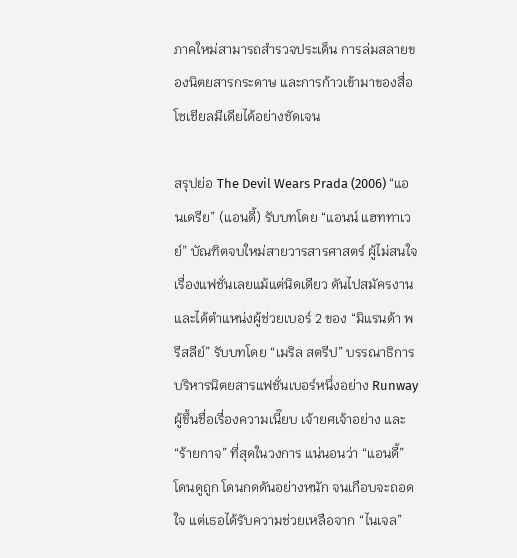ภาคใหม่สามารถสำรวจประเด็น การล่มสลายของนิตยสารกระดาษ และการก้าวเข้ามาของสื่อโซเชียลมีเดียได้อย่างชัดเจน

สรุปย่อ The Devil Wears Prada (2006) “แอนเดรีย” (แอนดี้) รับบทโดย “แอนน์ แฮททาเวย์” บัณฑิตจบใหม่สายวารสารศาสตร์ ผู้ไม่สนใจเรื่องแฟชั่นเลยแม้แต่นิดเดียว ดันไปสมัครงานและได้ตำแหน่งผู้ช่วยเบอร์ 2 ของ “มิแรนด้า พรีสลีย์” รับบทโดย “เมริล สตรีป” บรรณาธิการบริหารนิตยสารแฟชั่นเบอร์หนึ่งอย่าง Runway ผู้ขึ้นชื่อเรื่องความเนี๊ยบ เจ้ายศเจ้าอย่าง และ “ร้ายกาจ” ที่สุดในวงการ แน่นอนว่า “แอนดี้” โดนดูถูก โดนกดดันอย่างหนัก จนเกือบจะถอดใจ แต่เธอได้รับความช่วยเหลือจาก “ไนเจล”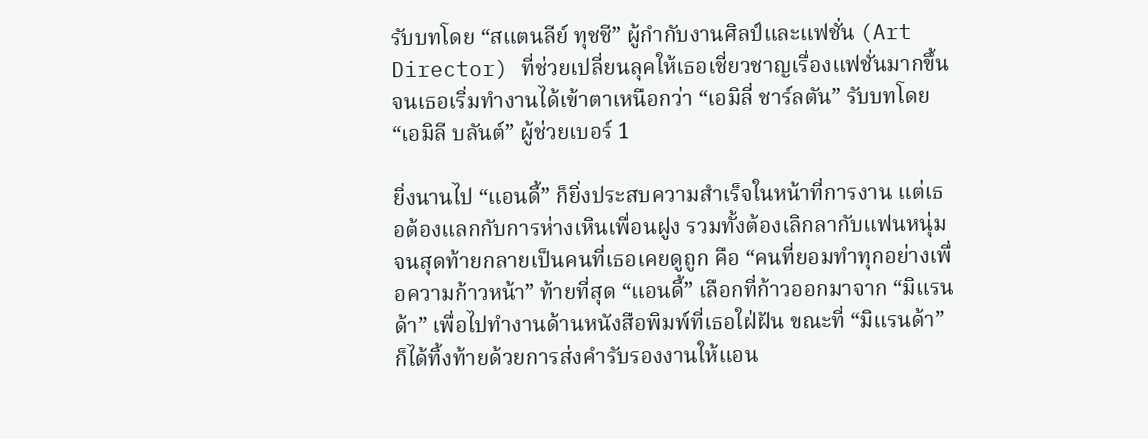รับบทโดย “สแตนลีย์ ทุชชี” ผู้กำกับงานศิลป์และแฟชั่น (Art Director) ที่ช่วยเปลี่ยนลุคให้เธอเชี่ยวชาญเรื่องแฟชั่นมากขึ้น จนเธอเริ่มทำงานได้เข้าตาเหนือกว่า “เอมิลี่ ชาร์ลตัน” รับบทโดย “เอมิลี บลันต์” ผู้ช่วยเบอร์ 1

ยิ่งนานไป “แอนดี้” ก็ยิ่งประสบความสำเร็จในหน้าที่การงาน แต่เธอต้องแลกกับการห่างเหินเพื่อนฝูง รวมทั้งต้องเลิกลากับแฟนหนุ่ม จนสุดท้ายกลายเป็นคนที่เธอเคยดูถูก คือ “คนที่ยอมทำทุกอย่างเพื่อความก้าวหน้า” ท้ายที่สุด “แอนดี้” เลือกที่ก้าวออกมาจาก “มิแรนด้า” เพื่อไปทำงานด้านหนังสือพิมพ์ที่เธอใฝ่ฝัน ขณะที่ “มิแรนด้า” ก็ได้ทิ้งท้ายด้วยการส่งคำรับรองงานให้แอน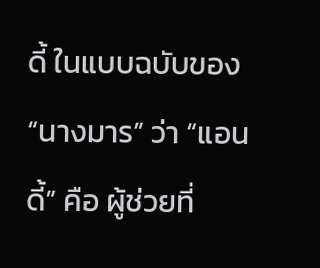ดี้ ในแบบฉบับของ “นางมาร” ว่า “แอนดี้” คือ ผู้ช่วยที่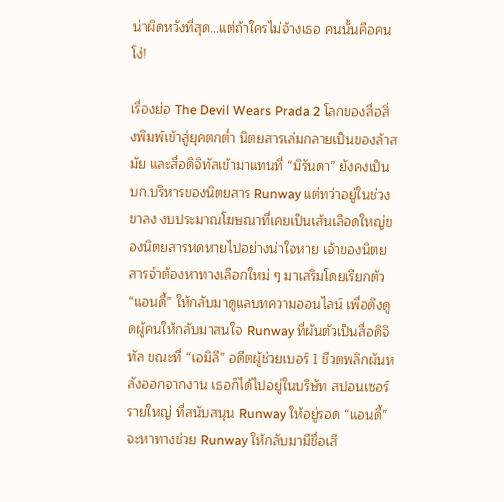น่าผิดหวังที่สุด…แต่ถ้าใครไม่จ้างเธอ คนนั้นคือคนโง่!

เรื่องย่อ The Devil Wears Prada 2 โลกของสื่อสิ่งพิมพ์เข้าสู่ยุคตกต่ำ นิตยสารเล่มกลายเป็นของล้าสมัย และสื่อดิจิทัลเข้ามาแทนที่ “มิรันดา” ยังคงเป็นบก.บริหารของนิตยสาร Runway แต่ทว่าอยู่ในช่วงขาลง งบประมาณโฆษณาที่เคยเป็นเส้นเลือดใหญ่ของนิตยสารหดหายไปอย่างน่าใจหาย เจ้าของนิตยสารจำต้องหาทางเลือกใหม่ ๆ มาเสริมโดยเรียกตัว “แอนดี้” ให้กลับมาดูแลบทความออนไลน์ เพื่อดึงดูดผู้คนให้กลับมาสนใจ Runway ที่ผันตัวเป็นสื่อดิจิทัล ขณะที่ “เอมิลี” อดีตผู้ช่วยเบอร์ 1 ชีวตพลิกผันหลังออกจากงาน เธอก็ได้ไปอยู่ในบริษัท สปอนเซอร์รายใหญ่ ที่สนับสนุน Runway ให้อยู่รอด “แอนดี้” จะหาทางช่วย Runway ให้กลับมามีชื่อเสี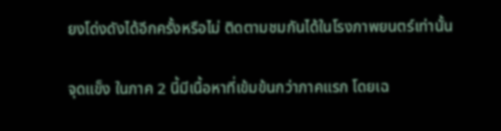ยงโด่งดังได้อีกครั้งหรือไม่ ติดตามชมกันได้ในโรงภาพยนตร์เท่านั้น

จุดแข็ง ในภาค 2 นี้มีเนื้อหาที่เข้มข้นกว่าภาคแรก โดยเฉ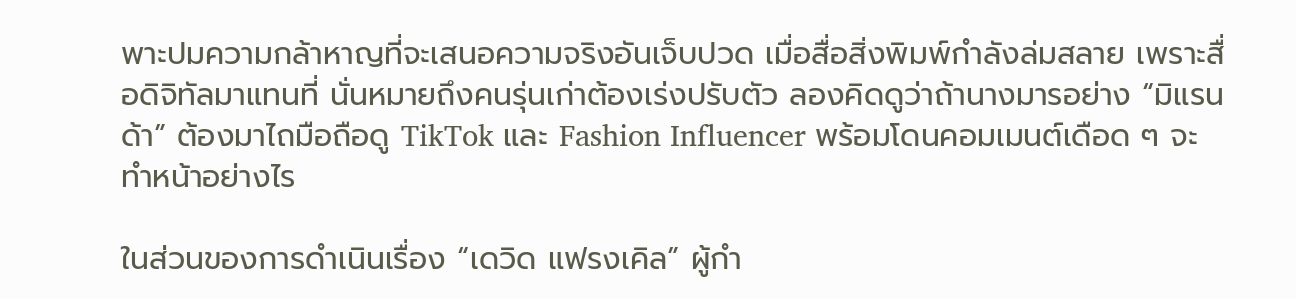พาะปมความกล้าหาญที่จะเสนอความจริงอันเจ็บปวด เมื่อสื่อสิ่งพิมพ์กำลังล่มสลาย เพราะสื่อดิจิทัลมาแทนที่ นั่นหมายถึงคนรุ่นเก่าต้องเร่งปรับตัว ลองคิดดูว่าถ้านางมารอย่าง “มิแรนด้า” ต้องมาไถมือถือดู TikTok และ Fashion Influencer พร้อมโดนคอมเมนต์เดือด ๆ จะทำหน้าอย่างไร

ในส่วนของการดำเนินเรื่อง “เดวิด แฟรงเคิล” ผู้กำ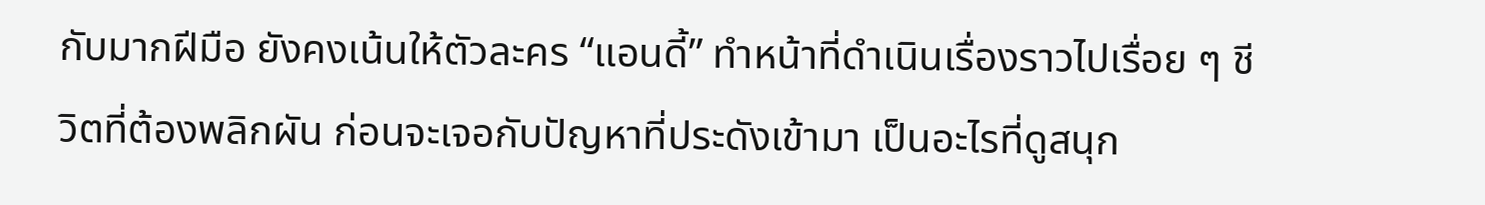กับมากฝีมือ ยังคงเน้นให้ตัวละคร “แอนดี้” ทำหน้าที่ดำเนินเรื่องราวไปเรื่อย ๆ ชีวิตที่ต้องพลิกผัน ก่อนจะเจอกับปัญหาที่ประดังเข้ามา เป็นอะไรที่ดูสนุก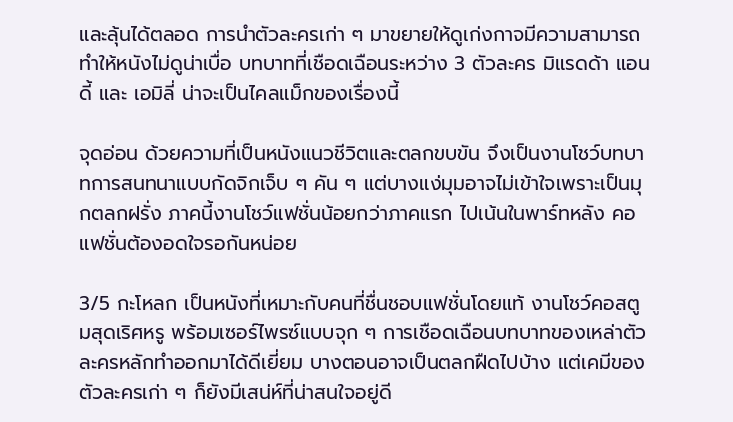และลุ้นได้ตลอด การนำตัวละครเก่า ๆ มาขยายให้ดูเก่งกาจมีความสามารถ ทำให้หนังไม่ดูน่าเบื่อ บทบาทที่เชือดเฉือนระหว่าง 3 ตัวละคร มิแรดด้า แอนดี้ และ เอมิลี่ น่าจะเป็นไคลแม็กของเรื่องนี้

จุดอ่อน ด้วยความที่เป็นหนังแนวชีวิตและตลกขบขัน จึงเป็นงานโชว์บทบาทการสนทนาแบบกัดจิกเจ็บ ๆ คัน ๆ แต่บางแง่มุมอาจไม่เข้าใจเพราะเป็นมุกตลกฝรั่ง ภาคนี้งานโชว์แฟชั่นน้อยกว่าภาคแรก ไปเน้นในพาร์ทหลัง คอแฟชั่นต้องอดใจรอกันหน่อย

3/5 กะโหลก เป็นหนังที่เหมาะกับคนที่ชื่นชอบแฟชั่นโดยแท้ งานโชว์คอสตูมสุดเริศหรู พร้อมเซอร์ไพรซ์แบบจุก ๆ การเชือดเฉือนบทบาทของเหล่าตัวละครหลักทำออกมาได้ดีเยี่ยม บางตอนอาจเป็นตลกฝืดไปบ้าง แต่เคมีของตัวละครเก่า ๆ ก็ยังมีเสน่ห์ที่น่าสนใจอยู่ดี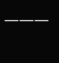———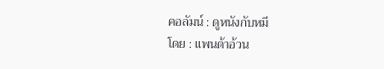คอลัมน์ : ดูหนังกับหมี
โดย : แพนด้าอ้วน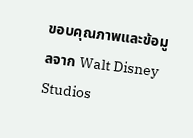ขอบคุณภาพและข้อมูลจาก Walt Disney Studios